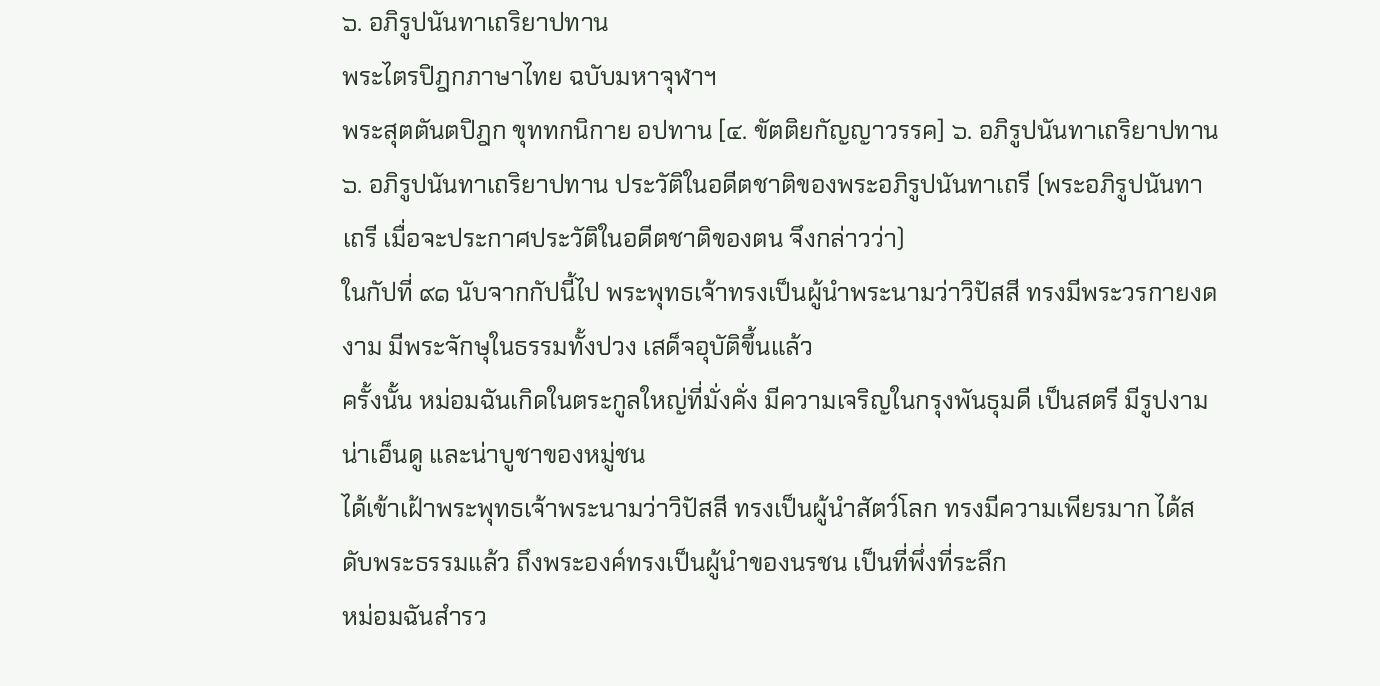๖. อภิรูปนันทาเถริยาปทาน
พระไตรปิฎกภาษาไทย ฉบับมหาจุฬาฯ
พระสุตตันตปิฎก ขุททกนิกาย อปทาน [๔. ขัตติยกัญญาวรรค] ๖. อภิรูปนันทาเถริยาปทาน ๖. อภิรูปนันทาเถริยาปทาน ประวัติในอดีตชาติของพระอภิรูปนันทาเถรี (พระอภิรูปนันทาเถรี เมื่อจะประกาศประวัติในอดีตชาติของตน จึงกล่าวว่า)
ในกัปที่ ๙๑ นับจากกัปนี้ไป พระพุทธเจ้าทรงเป็นผู้นำพระนามว่าวิปัสสี ทรงมีพระวรกายงดงาม มีพระจักษุในธรรมทั้งปวง เสด็จอุบัติขึ้นแล้ว
ครั้งนั้น หม่อมฉันเกิดในตระกูลใหญ่ที่มั่งคั่ง มีความเจริญในกรุงพันธุมดี เป็นสตรี มีรูปงาม น่าเอ็นดู และน่าบูชาของหมู่ชน
ได้เข้าเฝ้าพระพุทธเจ้าพระนามว่าวิปัสสี ทรงเป็นผู้นำสัตว์โลก ทรงมีความเพียรมาก ได้สดับพระธรรมแล้ว ถึงพระองค์ทรงเป็นผู้นำของนรชน เป็นที่พึ่งที่ระลึก
หม่อมฉันสำรว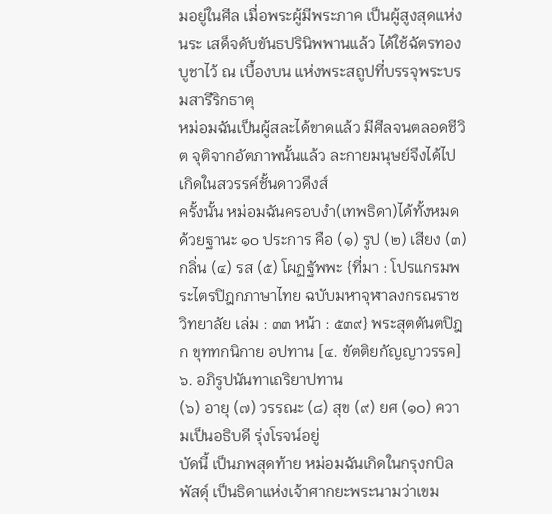มอยู่ในศีล เมื่อพระผู้มีพระภาค เป็นผู้สูงสุดแห่งนระ เสด็จดับขันธปรินิพพานแล้ว ได้ใช้ฉัตรทองบูชาไว้ ณ เบื้องบน แห่งพระสถูปที่บรรจุพระบรมสารีริกธาตุ
หม่อมฉันเป็นผู้สละได้ขาดแล้ว มีศีลจนตลอดชีวิต จุติจากอัตภาพนั้นแล้ว ละกายมนุษย์จึงได้ไปเกิดในสวรรค์ชั้นดาวดึงส์
ครั้งนั้น หม่อมฉันครอบงำ(เทพธิดา)ได้ทั้งหมด ด้วยฐานะ ๑๐ ประการ คือ (๑) รูป (๒) เสียง (๓) กลิ่น (๔) รส (๕) โผฏฐัพพะ {ที่มา : โปรแกรมพระไตรปิฎกภาษาไทย ฉบับมหาจุฬาลงกรณราชวิทยาลัย เล่ม : ๓๓ หน้า : ๕๓๙} พระสุตตันตปิฎก ขุททกนิกาย อปทาน [๔. ขัตติยกัญญาวรรค] ๖. อภิรูปนันทาเถริยาปทาน
(๖) อายุ (๗) วรรณะ (๘) สุข (๙) ยศ (๑๐) ความเป็นอธิบดี รุ่งโรจน์อยู่
บัดนี้ เป็นภพสุดท้าย หม่อมฉันเกิดในกรุงกบิลพัสดุ์ เป็นธิดาแห่งเจ้าศากยะพระนามว่าเขม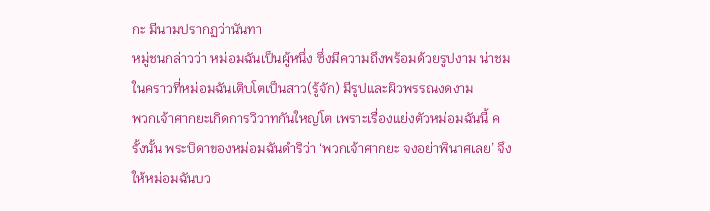กะ มีนามปรากฏว่านันทา
หมู่ชนกล่าวว่า หม่อมฉันเป็นผู้หนึ่ง ซึ่งมีความถึงพร้อมด้วยรูปงาม น่าชม ในคราวที่หม่อมฉันเติบโตเป็นสาว(รู้จัก) มีรูปและผิวพรรณงดงาม
พวกเจ้าศากยะเกิดการวิวาทกันใหญ่โต เพราะเรื่องแย่งตัวหม่อมฉันนี้ ครั้งนั้น พระบิดาของหม่อมฉันดำริว่า ‘พวกเจ้าศากยะ จงอย่าพินาศเลย’ จึงให้หม่อมฉันบว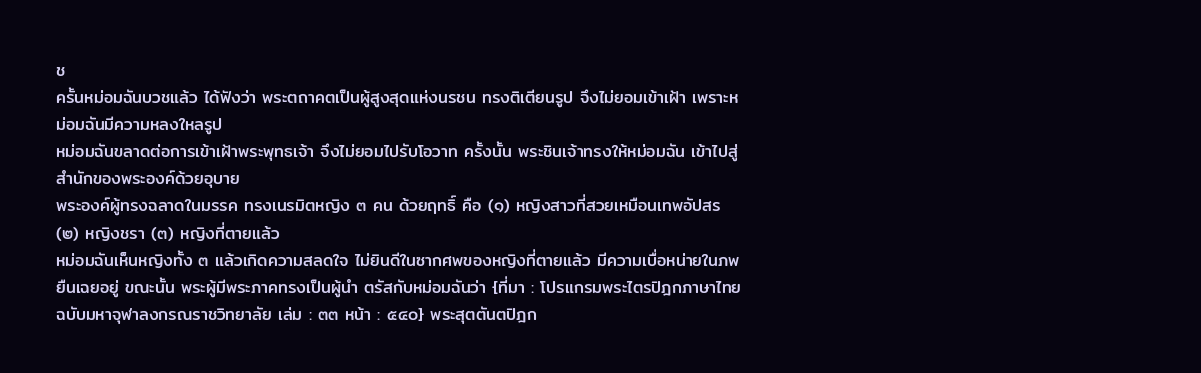ช
ครั้นหม่อมฉันบวชแล้ว ได้ฟังว่า พระตถาคตเป็นผู้สูงสุดแห่งนรชน ทรงติเตียนรูป จึงไม่ยอมเข้าเฝ้า เพราะหม่อมฉันมีความหลงใหลรูป
หม่อมฉันขลาดต่อการเข้าเฝ้าพระพุทธเจ้า จึงไม่ยอมไปรับโอวาท ครั้งนั้น พระชินเจ้าทรงให้หม่อมฉัน เข้าไปสู่สำนักของพระองค์ด้วยอุบาย
พระองค์ผู้ทรงฉลาดในมรรค ทรงเนรมิตหญิง ๓ คน ด้วยฤทธิ์ คือ (๑) หญิงสาวที่สวยเหมือนเทพอัปสร (๒) หญิงชรา (๓) หญิงที่ตายแล้ว
หม่อมฉันเห็นหญิงทั้ง ๓ แล้วเกิดความสลดใจ ไม่ยินดีในซากศพของหญิงที่ตายแล้ว มีความเบื่อหน่ายในภพ ยืนเฉยอยู่ ขณะนั้น พระผู้มีพระภาคทรงเป็นผู้นำ ตรัสกับหม่อมฉันว่า {ที่มา : โปรแกรมพระไตรปิฎกภาษาไทย ฉบับมหาจุฬาลงกรณราชวิทยาลัย เล่ม : ๓๓ หน้า : ๕๔๐} พระสุตตันตปิฎก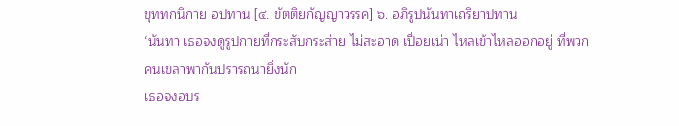ขุททกนิกาย อปทาน [๔. ขัตติยกัญญาวรรค] ๖. อภิรูปนันทาเถริยาปทาน
‘นันทา เธอจงดูรูปกายที่กระสับกระส่าย ไม่สะอาด เปื่อยเน่า ไหลเข้าไหลออกอยู่ ที่พวกคนเขลาพากันปรารถนายิ่งนัก
เธอจงอบร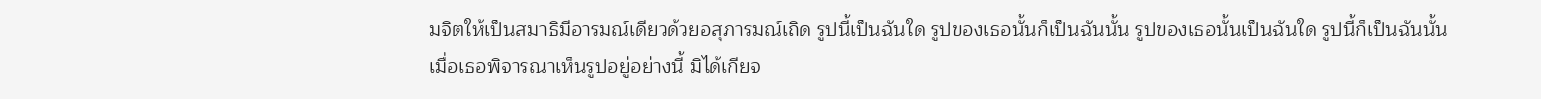มจิตให้เป็นสมาธิมีอารมณ์เดียวด้วยอสุภารมณ์เถิด รูปนี้เป็นฉันใด รูปของเธอนั้นก็เป็นฉันนั้น รูปของเธอนั้นเป็นฉันใด รูปนี้ก็เป็นฉันนั้น
เมื่อเธอพิจารณาเห็นรูปอยู่อย่างนี้ มิได้เกียจ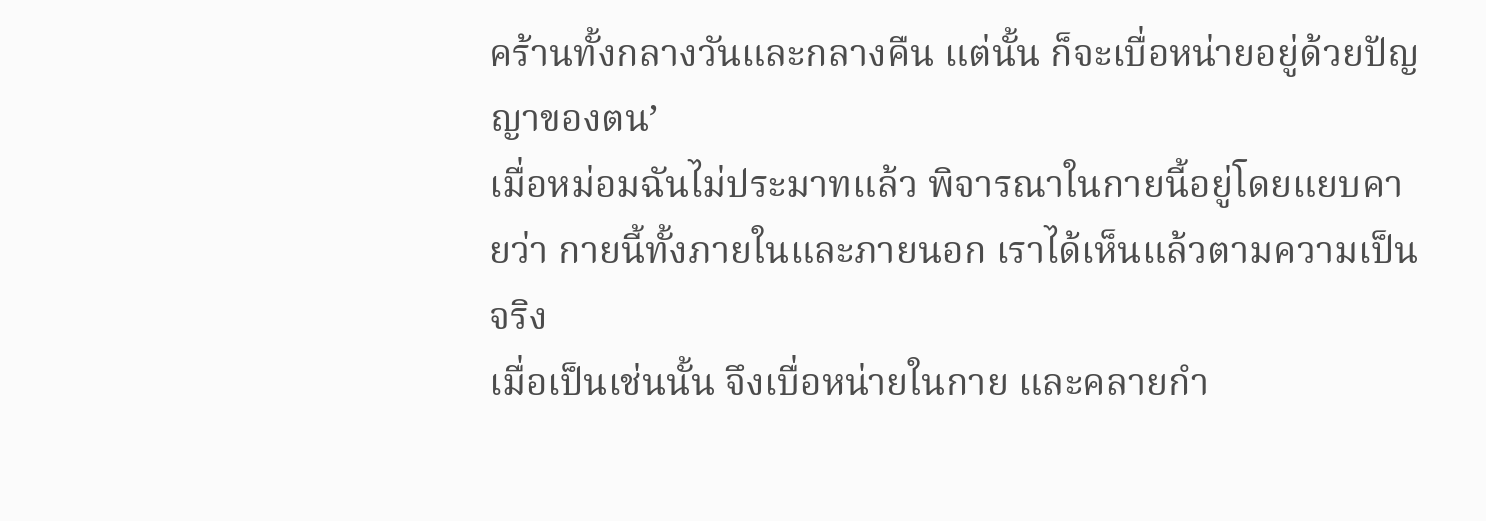คร้านทั้งกลางวันและกลางคืน แต่นั้น ก็จะเบื่อหน่ายอยู่ด้วยปัญญาของตน’
เมื่อหม่อมฉันไม่ประมาทแล้ว พิจารณาในกายนี้อยู่โดยแยบคายว่า กายนี้ทั้งภายในและภายนอก เราได้เห็นแล้วตามความเป็นจริง
เมื่อเป็นเช่นนั้น จึงเบื่อหน่ายในกาย และคลายกำ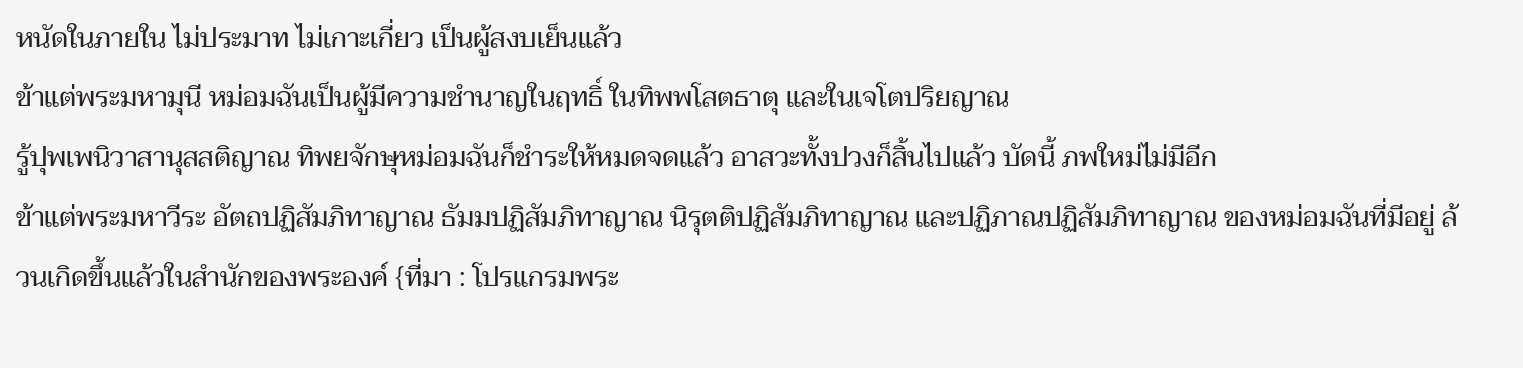หนัดในภายใน ไม่ประมาท ไม่เกาะเกี่ยว เป็นผู้สงบเย็นแล้ว
ข้าแต่พระมหามุนี หม่อมฉันเป็นผู้มีความชำนาญในฤทธิ์ ในทิพพโสตธาตุ และในเจโตปริยญาณ
รู้ปุพเพนิวาสานุสสติญาณ ทิพยจักษุหม่อมฉันก็ชำระให้หมดจดแล้ว อาสวะทั้งปวงก็สิ้นไปแล้ว บัดนี้ ภพใหม่ไม่มีอีก
ข้าแต่พระมหาวีระ อัตถปฏิสัมภิทาญาณ ธัมมปฏิสัมภิทาญาณ นิรุตติปฏิสัมภิทาญาณ และปฏิภาณปฏิสัมภิทาญาณ ของหม่อมฉันที่มีอยู่ ล้วนเกิดขึ้นแล้วในสำนักของพระองค์ {ที่มา : โปรแกรมพระ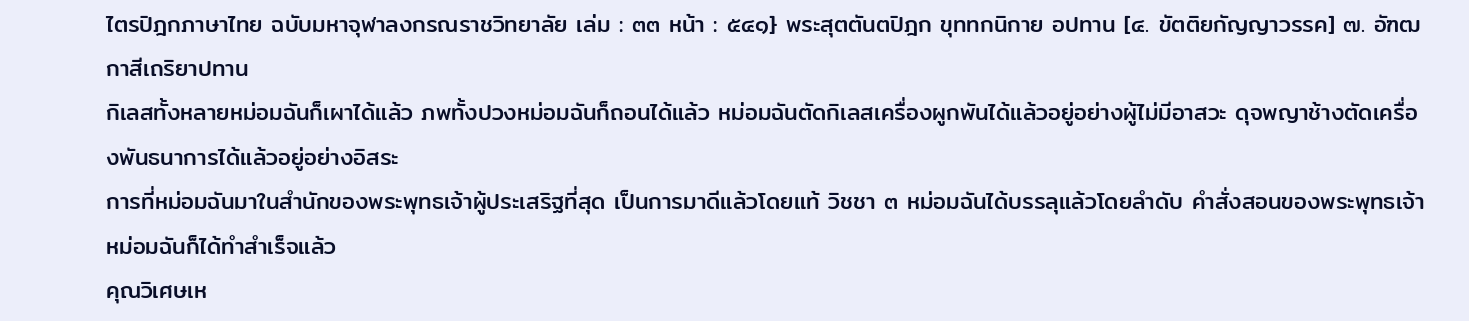ไตรปิฎกภาษาไทย ฉบับมหาจุฬาลงกรณราชวิทยาลัย เล่ม : ๓๓ หน้า : ๕๔๑} พระสุตตันตปิฎก ขุททกนิกาย อปทาน [๔. ขัตติยกัญญาวรรค] ๗. อัฑฒกาสีเถริยาปทาน
กิเลสทั้งหลายหม่อมฉันก็เผาได้แล้ว ภพทั้งปวงหม่อมฉันก็ถอนได้แล้ว หม่อมฉันตัดกิเลสเครื่องผูกพันได้แล้วอยู่อย่างผู้ไม่มีอาสวะ ดุจพญาช้างตัดเครื่องพันธนาการได้แล้วอยู่อย่างอิสระ
การที่หม่อมฉันมาในสำนักของพระพุทธเจ้าผู้ประเสริฐที่สุด เป็นการมาดีแล้วโดยแท้ วิชชา ๓ หม่อมฉันได้บรรลุแล้วโดยลำดับ คำสั่งสอนของพระพุทธเจ้า หม่อมฉันก็ได้ทำสำเร็จแล้ว
คุณวิเศษเห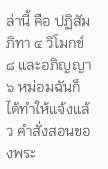ล่านี้ คือ ปฏิสัมภิทา ๔ วิโมกข์ ๘ และอภิญญา ๖ หม่อมฉันก็ได้ทำให้แจ้งแล้ว คำสั่งสอนของพระ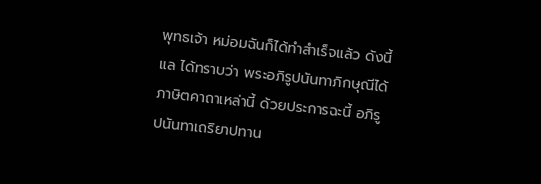พุทธเจ้า หม่อมฉันก็ได้ทำสำเร็จแล้ว ดังนี้แล ได้ทราบว่า พระอภิรูปนันทาภิกษุณีได้ภาษิตคาถาเหล่านี้ ด้วยประการฉะนี้ อภิรูปนันทาเถริยาปทาน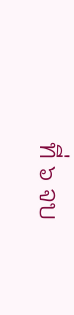ที่ ๖ จบ